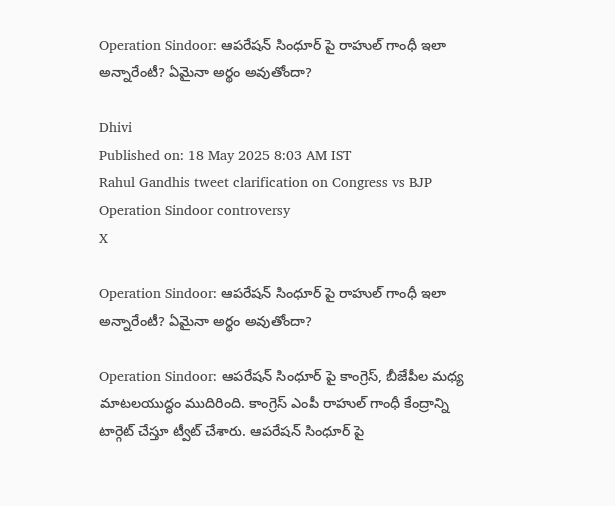Operation Sindoor: ఆపరేషన్ సింధూర్ పై రాహుల్ గాంధీ ఇలా అన్నారేంటీ? ఏమైనా అర్థం అవుతోందా?

Dhivi
Published on: 18 May 2025 8:03 AM IST
Rahul Gandhis tweet clarification on Congress vs BJP Operation Sindoor controversy
X

Operation Sindoor: ఆపరేషన్ సింధూర్ పై రాహుల్ గాంధీ ఇలా అన్నారేంటీ? ఏమైనా అర్థం అవుతోందా?

Operation Sindoor: ఆపరేషన్ సింధూర్ పై కాంగ్రెస్, బీజేపీల మధ్య మాటలయుద్ధం ముదిరింది. కాంగ్రెస్ ఎంపీ రాహుల్ గాంధీ కేంద్రాన్ని టార్గెట్ చేస్తూ ట్వీట్ చేశారు. ఆపరేషన్ సింధూర్ పై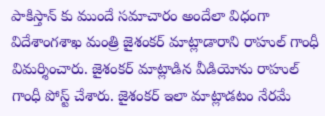పాకిస్తాన్ కు ముందే సమాచారం అందేలా విధంగా విదేశాంగశాఖ మంత్రి జైశంకర్ మాట్లాడారాని రాహుల్ గాంధీ విమర్శించారు. జైశంకర్ మాట్లాడిన వీడియోను రాహుల్ గాంధీ పోస్ట్ చేశారు. జైశంకర్ ఇలా మాట్లాడటం నేరమే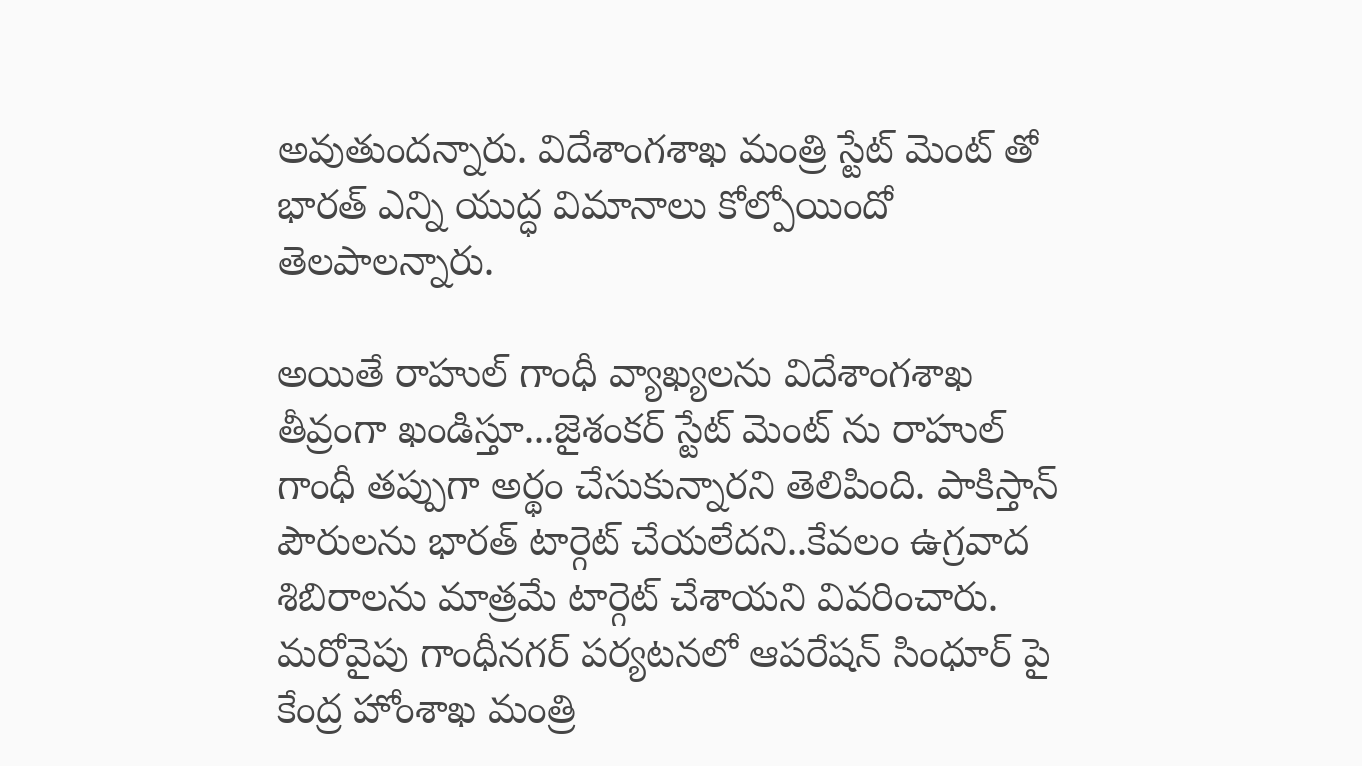అవుతుందన్నారు. విదేశాంగశాఖ మంత్రి స్టేట్ మెంట్ తో భారత్ ఎన్ని యుద్ధ విమానాలు కోల్పోయిందో తెలపాలన్నారు.

అయితే రాహుల్ గాంధీ వ్యాఖ్యలను విదేశాంగశాఖ తీవ్రంగా ఖండిస్తూ...జైశంకర్ స్టేట్ మెంట్ ను రాహుల్ గాంధీ తప్పుగా అర్థం చేసుకున్నారని తెలిపింది. పాకిస్తాన్ పౌరులను భారత్ టార్గెట్ చేయలేదని..కేవలం ఉగ్రవాద శిబిరాలను మాత్రమే టార్గెట్ చేశాయని వివరించారు. మరోవైపు గాంధీనగర్ పర్యటనలో ఆపరేషన్ సింధూర్ పై కేంద్ర హోంశాఖ మంత్రి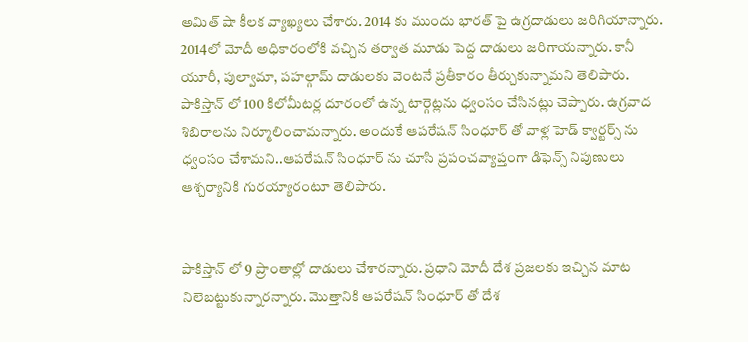అమిత్ షా కీలక వ్యాఖ్యలు చేశారు. 2014 కు ముందు భారత్ పై ఉగ్రదాడులు జరిగియాన్నారు. 2014లో మోదీ అధికారంలోకి వచ్చిన తర్వాత మూడు పెద్ద దాడులు జరిగాయన్నారు. కానీ యూరీ, పుల్వామా, పహల్గామ్ దాడులకు వెంటనే ప్రతీకారం తీర్చుకున్నామని తెలిపారు. పాకిస్తాన్ లో 100 కిలోమీటర్ల దూరంలో ఉన్న టార్గెట్లను ధ్వంసం చేసినట్లు చెప్పారు. ఉగ్రవాద శిబిరాలను నిర్మూలించామన్నారు. అందుకే ఆపరేషన్ సింధూర్ తో వాళ్ల హెడ్ క్వార్టర్స్ ను ధ్వంసం చేశామని..ఆపరేషన్ సింధూర్ ను చూసి ప్రపంచవ్యాప్తంగా డిఫెన్స్ నిపుణులు ఆశ్చర్యానికి గురయ్యారంటూ తెలిపారు.


పాకిస్తాన్ లో 9 ప్రాంతాల్లో దాడులు చేశారన్నారు. ప్రధాని మోదీ దేశ ప్రజలకు ఇచ్చిన మాట నిలెబట్టుకున్నారన్నారు. మొత్తానికి ఆపరేషన్ సింధూర్ తో దేశ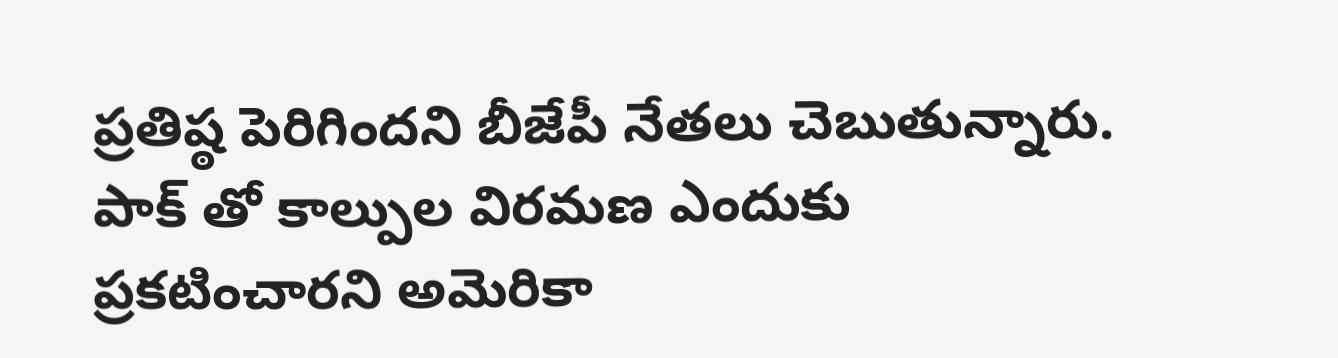ప్రతిష్ఠ పెరిగిందని బీజేపీ నేతలు చెబుతున్నారు. పాక్ తో కాల్పుల విరమణ ఎందుకు ప్రకటించారని అమెరికా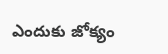ఎందుకు జోక్యం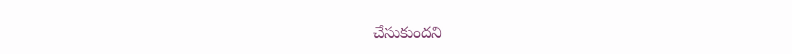చేసుకుందని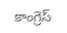కాంగ్రెస్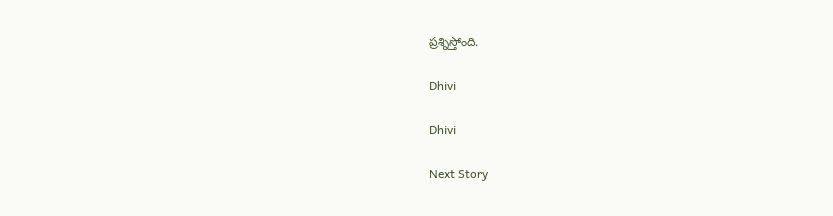ప్రశ్నిస్తోంది.

Dhivi

Dhivi

Next Story